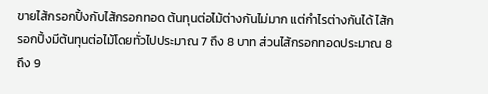ขายไส้กรอกปิ้งกับไส้กรอกทอด ต้นทุนต่อไม้ต่างกันไม่มาก แต่กำไรต่างกันได้ ไส้กรอกปิ้งมีต้นทุนต่อไม้โดยทั่วไปประมาณ 7 ถึง 8 บาท ส่วนไส้กรอกทอดประมาณ 8 ถึง 9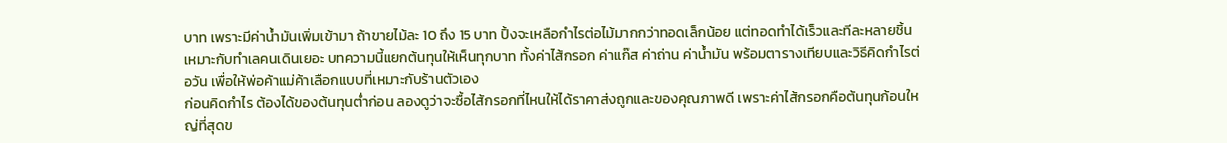บาท เพราะมีค่าน้ำมันเพิ่มเข้ามา ถ้าขายไม้ละ 10 ถึง 15 บาท ปิ้งจะเหลือกำไรต่อไม้มากกว่าทอดเล็กน้อย แต่ทอดทำได้เร็วและทีละหลายชิ้น เหมาะกับทำเลคนเดินเยอะ บทความนี้แยกต้นทุนให้เห็นทุกบาท ทั้งค่าไส้กรอก ค่าแก๊ส ค่าถ่าน ค่าน้ำมัน พร้อมตารางเทียบและวิธีคิดกำไรต่อวัน เพื่อให้พ่อค้าแม่ค้าเลือกแบบที่เหมาะกับร้านตัวเอง
ก่อนคิดกำไร ต้องได้ของต้นทุนต่ำก่อน ลองดูว่าจะซื้อไส้กรอกที่ไหนให้ได้ราคาส่งถูกและของคุณภาพดี เพราะค่าไส้กรอกคือต้นทุนก้อนใหญ่ที่สุดข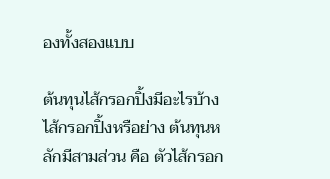องทั้งสองแบบ

ต้นทุนไส้กรอกปิ้งมีอะไรบ้าง
ไส้กรอกปิ้งหรือย่าง ต้นทุนหลักมีสามส่วน คือ ตัวไส้กรอก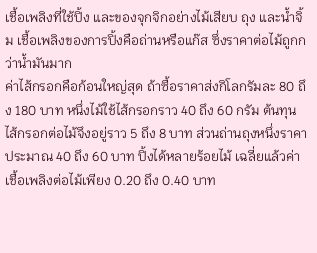เชื้อเพลิงที่ใช้ปิ้ง และของจุกจิกอย่างไม้เสียบ ถุง และน้ำจิ้ม เชื้อเพลิงของการปิ้งคือถ่านหรือแก๊ส ซึ่งราคาต่อไม้ถูกกว่าน้ำมันมาก
ค่าไส้กรอกคือก้อนใหญ่สุด ถ้าซื้อราคาส่งกิโลกรัมละ 80 ถึง 180 บาท หนึ่งไม้ใช้ไส้กรอกราว 40 ถึง 60 กรัม ต้นทุนไส้กรอกต่อไม้จึงอยู่ราว 5 ถึง 8 บาท ส่วนถ่านถุงหนึ่งราคาประมาณ 40 ถึง 60 บาท ปิ้งได้หลายร้อยไม้ เฉลี่ยแล้วค่าเชื้อเพลิงต่อไม้เพียง 0.20 ถึง 0.40 บาท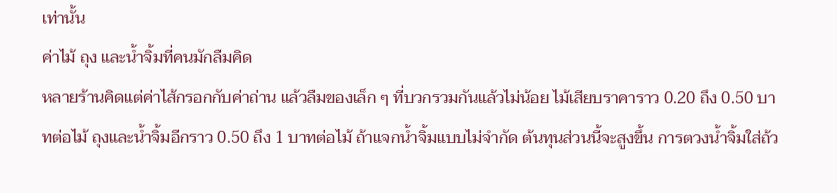เท่านั้น
ค่าไม้ ถุง และน้ำจิ้มที่คนมักลืมคิด
หลายร้านคิดแต่ค่าไส้กรอกกับค่าถ่าน แล้วลืมของเล็ก ๆ ที่บวกรวมกันแล้วไม่น้อย ไม้เสียบราคาราว 0.20 ถึง 0.50 บาทต่อไม้ ถุงและน้ำจิ้มอีกราว 0.50 ถึง 1 บาทต่อไม้ ถ้าแจกน้ำจิ้มแบบไม่จำกัด ต้นทุนส่วนนี้จะสูงขึ้น การตวงน้ำจิ้มใส่ถ้ว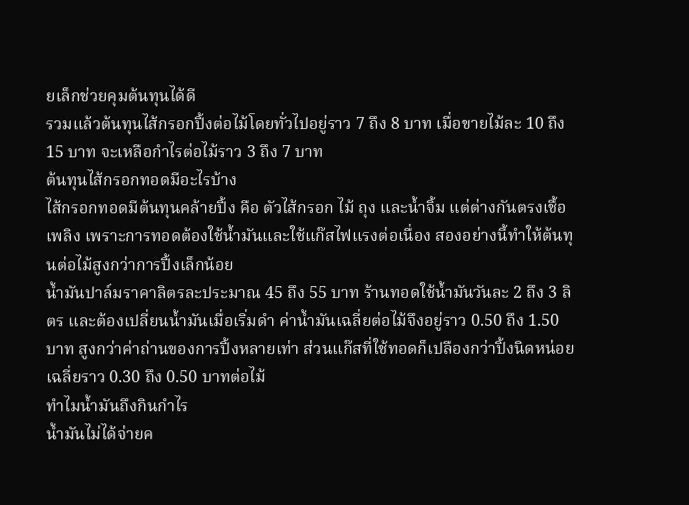ยเล็กช่วยคุมต้นทุนได้ดี
รวมแล้วต้นทุนไส้กรอกปิ้งต่อไม้โดยทั่วไปอยู่ราว 7 ถึง 8 บาท เมื่อขายไม้ละ 10 ถึง 15 บาท จะเหลือกำไรต่อไม้ราว 3 ถึง 7 บาท
ต้นทุนไส้กรอกทอดมีอะไรบ้าง
ไส้กรอกทอดมีต้นทุนคล้ายปิ้ง คือ ตัวไส้กรอก ไม้ ถุง และน้ำจิ้ม แต่ต่างกันตรงเชื้อเพลิง เพราะการทอดต้องใช้น้ำมันและใช้แก๊สไฟแรงต่อเนื่อง สองอย่างนี้ทำให้ต้นทุนต่อไม้สูงกว่าการปิ้งเล็กน้อย
น้ำมันปาล์มราคาลิตรละประมาณ 45 ถึง 55 บาท ร้านทอดใช้น้ำมันวันละ 2 ถึง 3 ลิตร และต้องเปลี่ยนน้ำมันเมื่อเริ่มดำ ค่าน้ำมันเฉลี่ยต่อไม้จึงอยู่ราว 0.50 ถึง 1.50 บาท สูงกว่าค่าถ่านของการปิ้งหลายเท่า ส่วนแก๊สที่ใช้ทอดก็เปลืองกว่าปิ้งนิดหน่อย เฉลี่ยราว 0.30 ถึง 0.50 บาทต่อไม้
ทำไมน้ำมันถึงกินกำไร
น้ำมันไม่ได้จ่ายค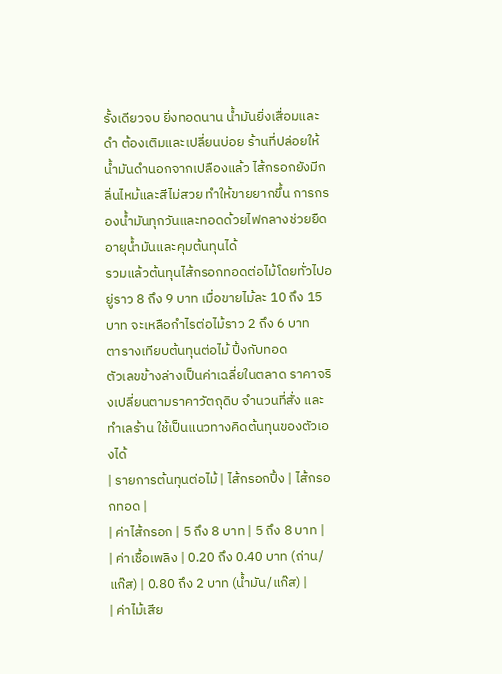รั้งเดียวจบ ยิ่งทอดนาน น้ำมันยิ่งเสื่อมและดำ ต้องเติมและเปลี่ยนบ่อย ร้านที่ปล่อยให้น้ำมันดำนอกจากเปลืองแล้ว ไส้กรอกยังมีกลิ่นไหม้และสีไม่สวย ทำให้ขายยากขึ้น การกรองน้ำมันทุกวันและทอดด้วยไฟกลางช่วยยืดอายุน้ำมันและคุมต้นทุนได้
รวมแล้วต้นทุนไส้กรอกทอดต่อไม้โดยทั่วไปอยู่ราว 8 ถึง 9 บาท เมื่อขายไม้ละ 10 ถึง 15 บาท จะเหลือกำไรต่อไม้ราว 2 ถึง 6 บาท
ตารางเทียบต้นทุนต่อไม้ ปิ้งกับทอด
ตัวเลขข้างล่างเป็นค่าเฉลี่ยในตลาด ราคาจริงเปลี่ยนตามราคาวัตถุดิบ จำนวนที่สั่ง และทำเลร้าน ใช้เป็นแนวทางคิดต้นทุนของตัวเองได้
| รายการต้นทุนต่อไม้ | ไส้กรอกปิ้ง | ไส้กรอกทอด |
| ค่าไส้กรอก | 5 ถึง 8 บาท | 5 ถึง 8 บาท |
| ค่าเชื้อเพลิง | 0.20 ถึง 0.40 บาท (ถ่าน/แก๊ส) | 0.80 ถึง 2 บาท (น้ำมัน/แก๊ส) |
| ค่าไม้เสีย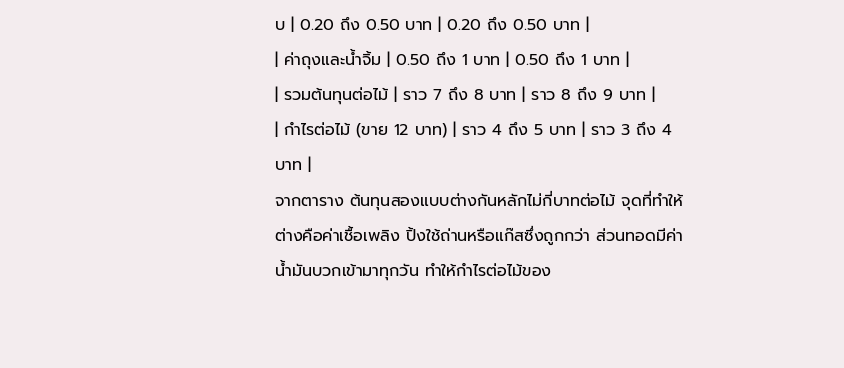บ | 0.20 ถึง 0.50 บาท | 0.20 ถึง 0.50 บาท |
| ค่าถุงและน้ำจิ้ม | 0.50 ถึง 1 บาท | 0.50 ถึง 1 บาท |
| รวมต้นทุนต่อไม้ | ราว 7 ถึง 8 บาท | ราว 8 ถึง 9 บาท |
| กำไรต่อไม้ (ขาย 12 บาท) | ราว 4 ถึง 5 บาท | ราว 3 ถึง 4 บาท |
จากตาราง ต้นทุนสองแบบต่างกันหลักไม่กี่บาทต่อไม้ จุดที่ทำให้ต่างคือค่าเชื้อเพลิง ปิ้งใช้ถ่านหรือแก๊สซึ่งถูกกว่า ส่วนทอดมีค่าน้ำมันบวกเข้ามาทุกวัน ทำให้กำไรต่อไม้ของ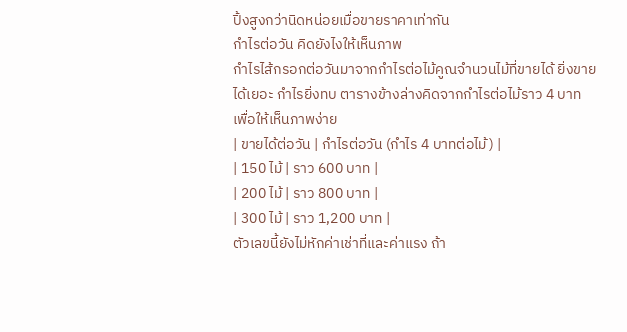ปิ้งสูงกว่านิดหน่อยเมื่อขายราคาเท่ากัน
กำไรต่อวัน คิดยังไงให้เห็นภาพ
กำไรไส้กรอกต่อวันมาจากกำไรต่อไม้คูณจำนวนไม้ที่ขายได้ ยิ่งขายได้เยอะ กำไรยิ่งทบ ตารางข้างล่างคิดจากกำไรต่อไม้ราว 4 บาท เพื่อให้เห็นภาพง่าย
| ขายได้ต่อวัน | กำไรต่อวัน (กำไร 4 บาทต่อไม้) |
| 150 ไม้ | ราว 600 บาท |
| 200 ไม้ | ราว 800 บาท |
| 300 ไม้ | ราว 1,200 บาท |
ตัวเลขนี้ยังไม่หักค่าเช่าที่และค่าแรง ถ้า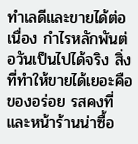ทำเลดีและขายได้ต่อเนื่อง กำไรหลักพันต่อวันเป็นไปได้จริง สิ่งที่ทำให้ขายได้เยอะคือของอร่อย รสคงที่ และหน้าร้านน่าซื้อ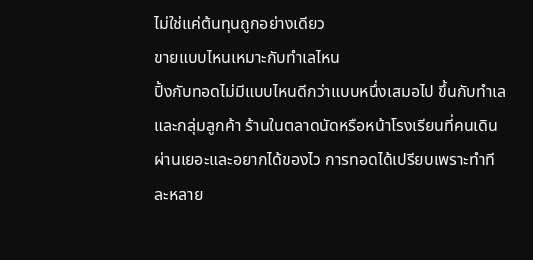ไม่ใช่แค่ต้นทุนถูกอย่างเดียว
ขายแบบไหนเหมาะกับทำเลไหน
ปิ้งกับทอดไม่มีแบบไหนดีกว่าแบบหนึ่งเสมอไป ขึ้นกับทำเลและกลุ่มลูกค้า ร้านในตลาดนัดหรือหน้าโรงเรียนที่คนเดินผ่านเยอะและอยากได้ของไว การทอดได้เปรียบเพราะทำทีละหลาย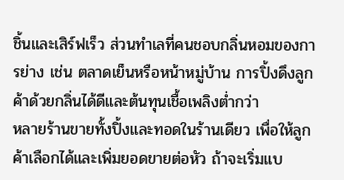ชิ้นและเสิร์ฟเร็ว ส่วนทำเลที่คนชอบกลิ่นหอมของการย่าง เช่น ตลาดเย็นหรือหน้าหมู่บ้าน การปิ้งดึงลูกค้าด้วยกลิ่นได้ดีและต้นทุนเชื้อเพลิงต่ำกว่า
หลายร้านขายทั้งปิ้งและทอดในร้านเดียว เพื่อให้ลูกค้าเลือกได้และเพิ่มยอดขายต่อหัว ถ้าจะเริ่มแบ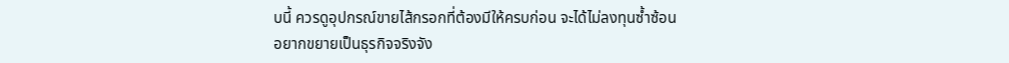บนี้ ควรดูอุปกรณ์ขายไส้กรอกที่ต้องมีให้ครบก่อน จะได้ไม่ลงทุนซ้ำซ้อน
อยากขยายเป็นธุรกิจจริงจัง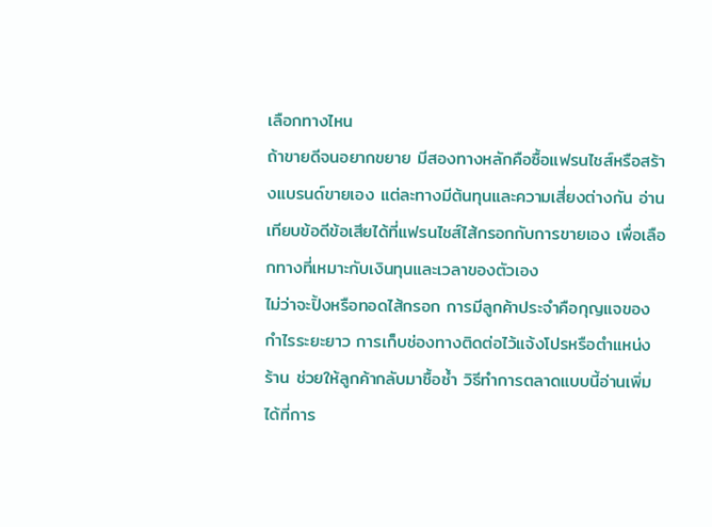เลือกทางไหน
ถ้าขายดีจนอยากขยาย มีสองทางหลักคือซื้อแฟรนไชส์หรือสร้างแบรนด์ขายเอง แต่ละทางมีต้นทุนและความเสี่ยงต่างกัน อ่านเทียบข้อดีข้อเสียได้ที่แฟรนไชส์ไส้กรอกกับการขายเอง เพื่อเลือกทางที่เหมาะกับเงินทุนและเวลาของตัวเอง
ไม่ว่าจะปิ้งหรือทอดไส้กรอก การมีลูกค้าประจำคือกุญแจของกำไรระยะยาว การเก็บช่องทางติดต่อไว้แจ้งโปรหรือตำแหน่งร้าน ช่วยให้ลูกค้ากลับมาซื้อซ้ำ วิธีทำการตลาดแบบนี้อ่านเพิ่มได้ที่การ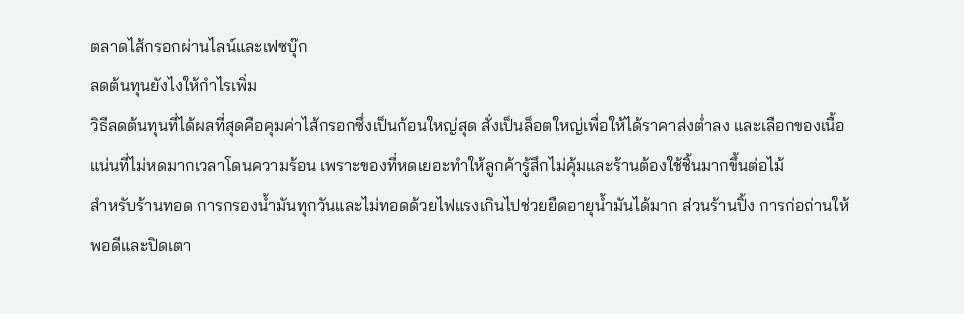ตลาดไส้กรอกผ่านไลน์และเฟซบุ๊ก
ลดต้นทุนยังไงให้กำไรเพิ่ม
วิธีลดต้นทุนที่ได้ผลที่สุดคือคุมค่าไส้กรอกซึ่งเป็นก้อนใหญ่สุด สั่งเป็นล็อตใหญ่เพื่อให้ได้ราคาส่งต่ำลง และเลือกของเนื้อแน่นที่ไม่หดมากเวลาโดนความร้อน เพราะของที่หดเยอะทำให้ลูกค้ารู้สึกไม่คุ้มและร้านต้องใช้ชิ้นมากขึ้นต่อไม้
สำหรับร้านทอด การกรองน้ำมันทุกวันและไม่ทอดด้วยไฟแรงเกินไปช่วยยืดอายุน้ำมันได้มาก ส่วนร้านปิ้ง การก่อถ่านให้พอดีและปิดเตา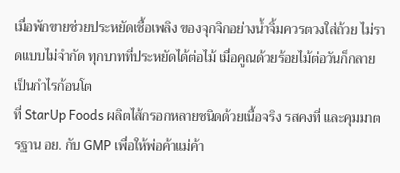เมื่อพักขายช่วยประหยัดเชื้อเพลิง ของจุกจิกอย่างน้ำจิ้มควรตวงใส่ถ้วย ไม่ราดแบบไม่จำกัด ทุกบาทที่ประหยัดได้ต่อไม้ เมื่อคูณด้วยร้อยไม้ต่อวันก็กลายเป็นกำไรก้อนโต
ที่ StarUp Foods ผลิตไส้กรอกหลายชนิดด้วยเนื้อจริง รสคงที่ และคุมมาตรฐาน อย. กับ GMP เพื่อให้พ่อค้าแม่ค้า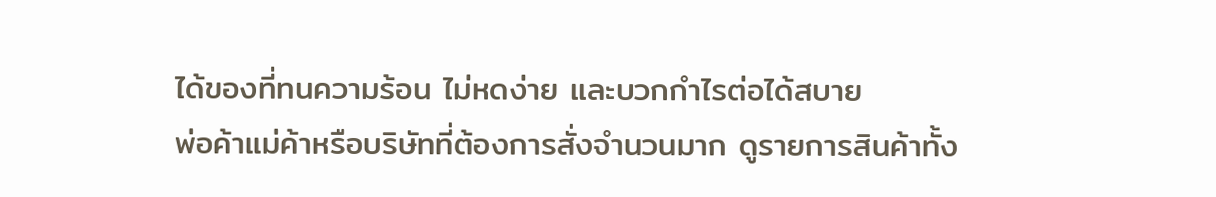ได้ของที่ทนความร้อน ไม่หดง่าย และบวกกำไรต่อได้สบาย
พ่อค้าแม่ค้าหรือบริษัทที่ต้องการสั่งจำนวนมาก ดูรายการสินค้าทั้ง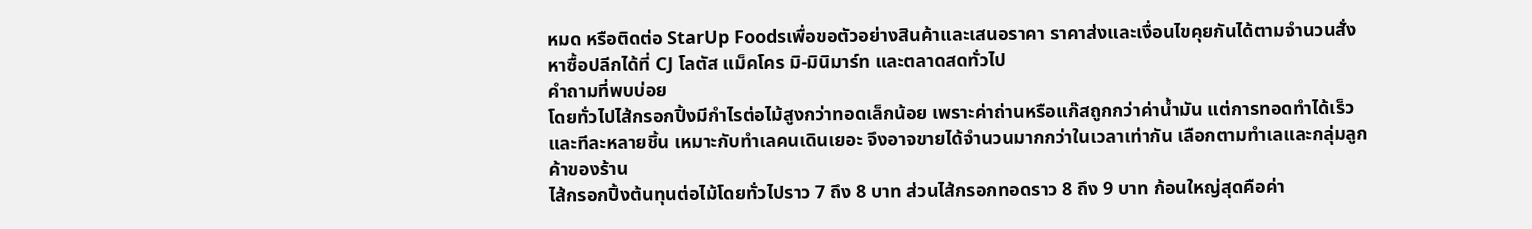หมด หรือติดต่อ StarUp Foodsเพื่อขอตัวอย่างสินค้าและเสนอราคา ราคาส่งและเงื่อนไขคุยกันได้ตามจำนวนสั่ง หาซื้อปลีกได้ที่ CJ โลตัส แม็คโคร มิ-มินิมาร์ท และตลาดสดทั่วไป
คำถามที่พบบ่อย
โดยทั่วไปไส้กรอกปิ้งมีกำไรต่อไม้สูงกว่าทอดเล็กน้อย เพราะค่าถ่านหรือแก๊สถูกกว่าค่าน้ำมัน แต่การทอดทำได้เร็วและทีละหลายชิ้น เหมาะกับทำเลคนเดินเยอะ จึงอาจขายได้จำนวนมากกว่าในเวลาเท่ากัน เลือกตามทำเลและกลุ่มลูกค้าของร้าน
ไส้กรอกปิ้งต้นทุนต่อไม้โดยทั่วไปราว 7 ถึง 8 บาท ส่วนไส้กรอกทอดราว 8 ถึง 9 บาท ก้อนใหญ่สุดคือค่า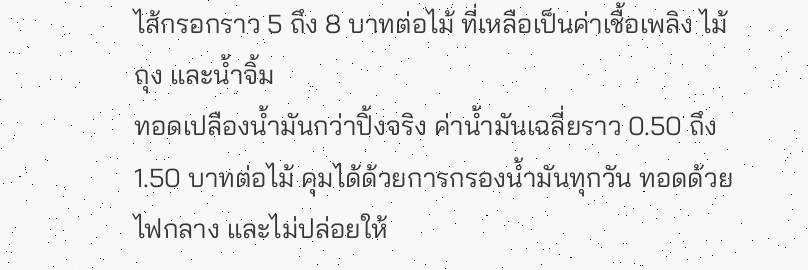ไส้กรอกราว 5 ถึง 8 บาทต่อไม้ ที่เหลือเป็นค่าเชื้อเพลิง ไม้ ถุง และน้ำจิ้ม
ทอดเปลืองน้ำมันกว่าปิ้งจริง ค่าน้ำมันเฉลี่ยราว 0.50 ถึง 1.50 บาทต่อไม้ คุมได้ด้วยการกรองน้ำมันทุกวัน ทอดด้วยไฟกลาง และไม่ปล่อยให้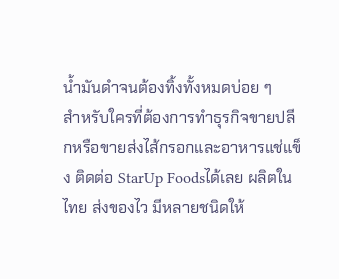น้ำมันดำจนต้องทิ้งทั้งหมดบ่อย ๆ
สำหรับใครที่ต้องการทำธุรกิจขายปลีกหรือขายส่งไส้กรอกและอาหารแช่แข็ง ติดต่อ StarUp Foodsได้เลย ผลิตในไทย ส่งของไว มีหลายชนิดให้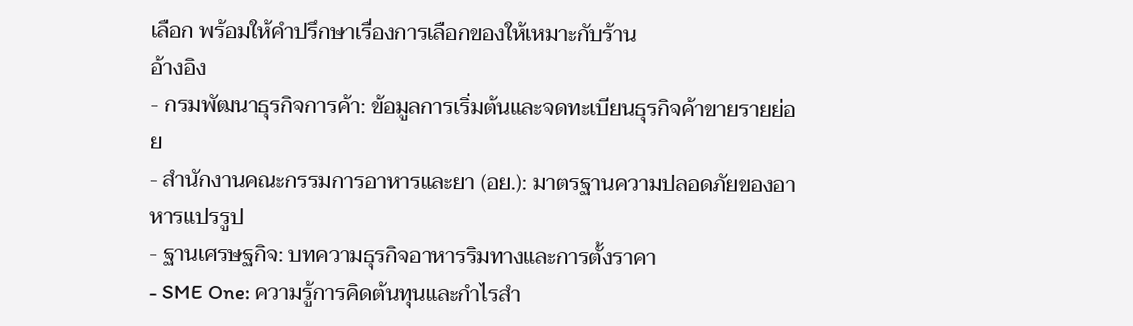เลือก พร้อมให้คำปรึกษาเรื่องการเลือกของให้เหมาะกับร้าน
อ้างอิง
- กรมพัฒนาธุรกิจการค้า: ข้อมูลการเริ่มต้นและจดทะเบียนธุรกิจค้าขายรายย่อย
- สำนักงานคณะกรรมการอาหารและยา (อย.): มาตรฐานความปลอดภัยของอาหารแปรรูป
- ฐานเศรษฐกิจ: บทความธุรกิจอาหารริมทางและการตั้งราคา
- SME One: ความรู้การคิดต้นทุนและกำไรสำ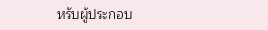หรับผู้ประกอบ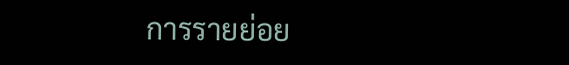การรายย่อย